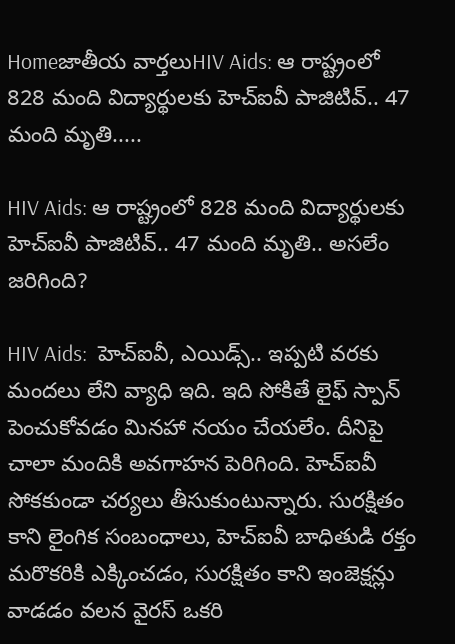Homeజాతీయ వార్తలుHIV Aids: ఆ రాష్ట్రంలో 828 మంది విద్యార్థులకు హెచ్‌ఐవీ పాజిటివ్‌.. 47 మంది మృతి.....

HIV Aids: ఆ రాష్ట్రంలో 828 మంది విద్యార్థులకు హెచ్‌ఐవీ పాజిటివ్‌.. 47 మంది మృతి.. అసలేం జరిగింది?

HIV Aids:  హెచ్‌ఐవీ, ఎయిడ్స్‌.. ఇప్పటి వరకు మందలు లేని వ్యాధి ఇది. ఇది సోకితే లైఫ్‌ స్పాన్‌ పెంచుకోవడం మినహా నయం చేయలేం. దీనిపై చాలా మందికి అవగాహన పెరిగింది. హెచ్‌ఐవీ సోకకుండా చర్యలు తీసుకుంటున్నారు. సురక్షితం కాని లైంగిక సంబంధాలు, హెచ్‌ఐవీ బాధితుడి రక్తం మరొకరికి ఎక్కించడం, సురక్షితం కాని ఇంజెక్షన్లు వాడడం వలన వైరస్‌ ఒకరి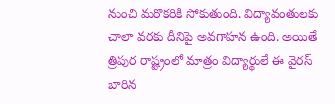నుంచి మరొకరికి సోకుతుంది. విద్యావంతులకు చాలా వరకు దీనిపై అవగాహన ఉంది. అయితే త్రిపుర రాష్ట్రంలో మాత్రం విద్యార్థులే ఈ వైరస్‌ బారిన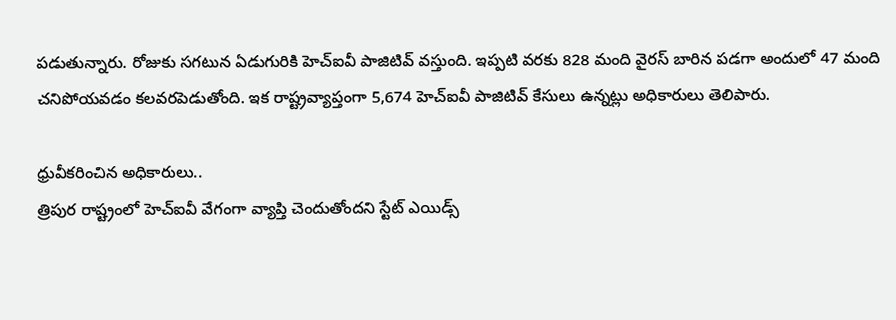పడుతున్నారు. రోజుకు సగటున ఏడుగురికి హెచ్‌ఐవీ పాజిటివ్‌ వస్తుంది. ఇప్పటి వరకు 828 మంది వైరస్‌ బారిన పడగా అందులో 47 మంది చనిపోయవడం కలవరపెడుతోంది. ఇక రాష్ట్రవ్యాప్తంగా 5,674 హెచ్‌ఐవీ పాజిటివ్‌ కేసులు ఉన్నట్లు అధికారులు తెలిపారు.

ధ్రువీకరించిన అధికారులు..
త్రిపుర రాష్ట్రంలో హెచ్‌ఐవీ వేగంగా వ్యాప్తి చెందుతోందని స్టేట్‌ ఎయిడ్స్‌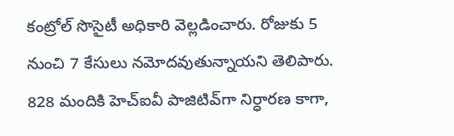కంట్రోల్‌ సొసైటీ అధికారి వెల్లడించారు. రోజుకు 5 నుంచి 7 కేసులు నమోదవుతున్నాయని తెలిపారు. 828 మందికి హెచ్‌ఐవీ పాజిటివ్‌గా నిర్ధారణ కాగా,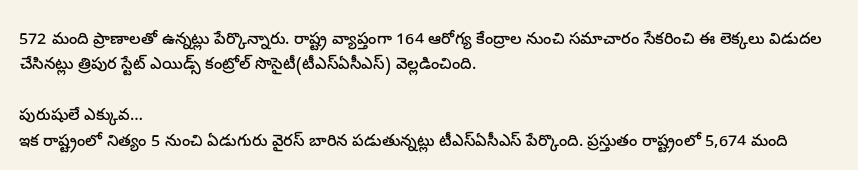572 మంది ప్రాణాలతో ఉన్నట్లు పేర్కొన్నారు. రాష్ట్ర వ్యాప్తంగా 164 ఆరోగ్య కేంద్రాల నుంచి సమాచారం సేకరించి ఈ లెక్కలు విడుదల చేసినట్లు త్రిపుర స్టేట్‌ ఎయిడ్స్‌ కంట్రోల్‌ సొసైటీ(టీఎస్‌ఏసీఎస్‌) వెల్లడించింది.

పురుషులే ఎక్కువ…
ఇక రాష్ట్రంలో నిత్యం 5 నుంచి ఏడుగురు వైరస్‌ బారిన పడుతున్నట్లు టీఎస్‌ఏసీఎస్‌ పేర్కొంది. ప్రస్తుతం రాష్ట్రంలో 5,674 మంది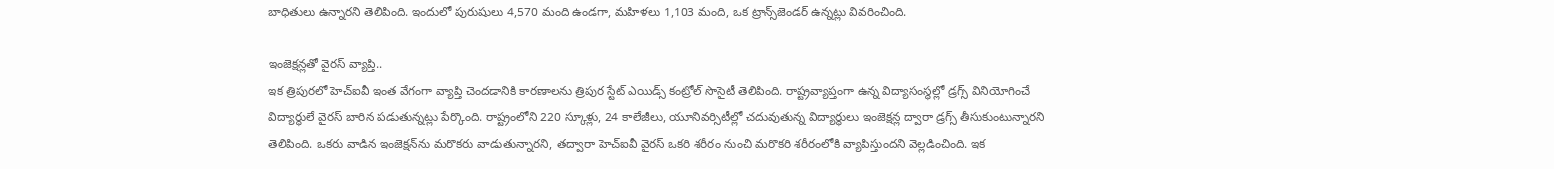బాధితులు ఉన్నారని తెలిపింది. ఇందులో పురుషులు 4,570 మంది ఉండగా, మహిళలు 1,103 మంది, ఒక ట్రాన్స్‌జెండర్‌ ఉన్నట్లు వివరించింది.

ఇంజెక్షన్లతో వైరస్‌ వ్యాప్తి..
ఇక త్రిపురలో హెచ్‌ఐవీ ఇంత వేగంగా వ్యాప్తి చెందడానికి కారణాలను త్రిపుర స్టేట్‌ ఎయిడ్స్‌ కంట్రోల్‌ సొసైటీ తెలిపింది. రాష్ట్రవ్యాప్తంగా ఉన్న విద్యాసంస్థల్లో డ్రగ్స్‌ వినియోగించే విద్యార్థులే వైరస్‌ బారిన పడుతున్నట్లు పేర్కొంది. రాష్ట్రంలోని 220 స్కూళ్లు, 24 కాలేజీలు, యూనివర్సిటీల్లో చదువుతున్న విద్యార్థులు ఇంజెక్షన్ల ద్వారా డ్రగ్స్‌ తీసుకుంటున్నారని తెలిపింది. ఒకరు వాడిన ఇంజెక్షన్‌ను మరొకరు వాడుతున్నారని, తద్వారా హెచ్‌ఐవీ వైరస్‌ ఒకరి శరీరం నుంచి మరొకరి శరీరంలోకి వ్యాపిస్తుందని వెల్లడించింది. ఇక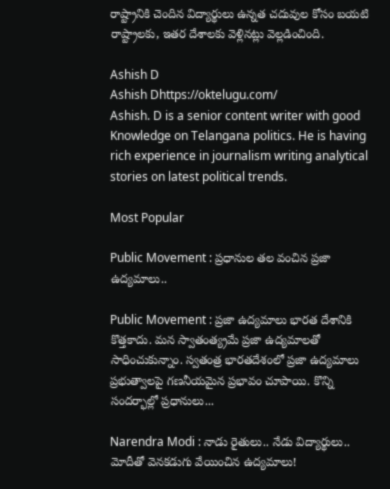రాష్ట్రానికి చెందిన విద్యార్థులు ఉన్నత చదువుల కోసం బయటి రాష్ట్రాలకు, ఇతర దేశాలకు వెళ్లినట్లు వెల్లడించింది.

Ashish D
Ashish Dhttps://oktelugu.com/
Ashish. D is a senior content writer with good Knowledge on Telangana politics. He is having rich experience in journalism writing analytical stories on latest political trends.

Most Popular

Public Movement : ప్రధానుల తల వంచిన ప్రజా ఉద్యమాలు..

Public Movement : ప్రజా ఉద్యమాలు భారత దేశానికి కొత్తకాదు. మన స్వాతంత్య్రమే ప్రజా ఉద్యమాలతో సాధించుకున్నాం. స్వతంత్ర భారతదేశంలో ప్రజా ఉద్యమాలు ప్రభుత్వాలపై గణనీయమైన ప్రభావం చూపాయి. కొన్ని సందర్భాల్లో ప్రధానులు...

Narendra Modi : నాడు రైతులు.. నేడు విద్యార్థులు.. మోదీతో వెనకడుగు వేయించిన ఉద్యమాలు!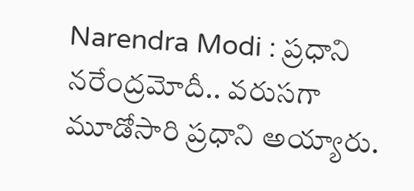Narendra Modi : ప్రధాని నరేంద్రమోదీ.. వరుసగా మూడోసారి ప్రధాని అయ్యారు.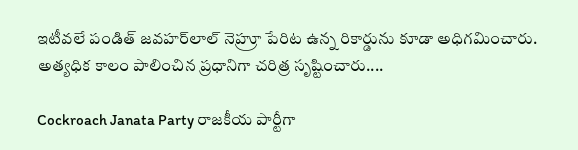ఇటీవలే పండిత్‌ జవహర్‌లాల్‌ నెహ్రూ పేరిట ఉన్న రికార్డును కూడా అధిగమించారు. అత్యధిక కాలం పాలించిన ప్రధానిగా చరిత్ర సృష్టించారు....

Cockroach Janata Party రాజకీయ పార్టీగా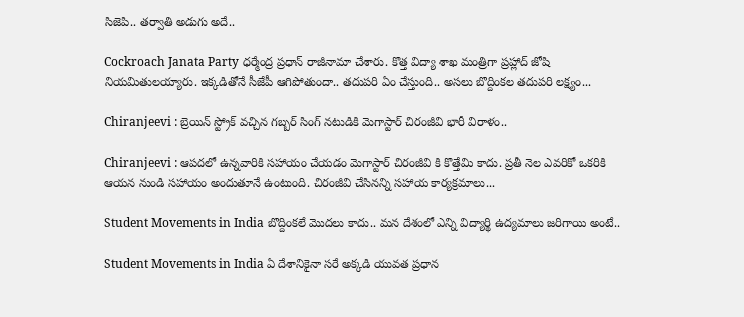సిజెపి.. తర్వాతి అడుగు అదే..

Cockroach Janata Party ధర్మేంద్ర ప్రధాన్ రాజీనామా చేశారు. కొత్త విద్యా శాఖ మంత్రిగా ప్రహ్లాద్ జోషి నియమితులయ్యారు. ఇక్కడితోనే సీజేపీ ఆగిపోతుందా.. తదుపరి ఏం చేస్తుంది.. అసలు బొద్దింకల తదుపరి లక్ష్యం...

Chiranjeevi : బ్రెయిన్ స్ట్రోక్ వచ్చిన గబ్బర్ సింగ్ నటుడికి మెగాస్టార్ చిరంజీవి భారీ విరాళం..

Chiranjeevi : ఆపదలో ఉన్నవారికి సహాయం చేయడం మెగాస్టార్ చిరంజీవి కి కొత్తేమి కాదు. ప్రతీ నెల ఎవరికో ఒకరికి ఆయన నుండి సహాయం అందుతూనే ఉంటుంది. చిరంజీవి చేసినన్ని సహాయ కార్యక్రమాలు...

Student Movements in India బొద్దింకలే మొదలు కాదు.. మన దేశంలో ఎన్ని విద్యార్థి ఉద్యమాలు జరిగాయి అంటే..

Student Movements in India ఏ దేశానికైనా సరే అక్కడి యువత ప్రధాన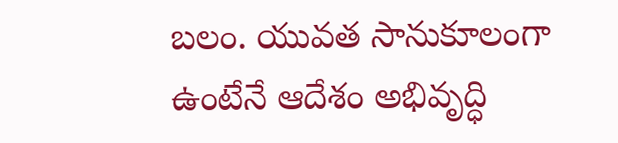బలం. యువత సానుకూలంగా ఉంటేనే ఆదేశం అభివృద్ధి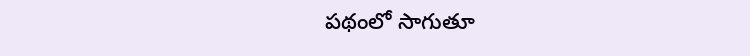పథంలో సాగుతూ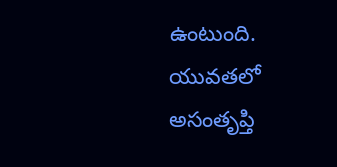ఉంటుంది. యువతలో అసంతృప్తి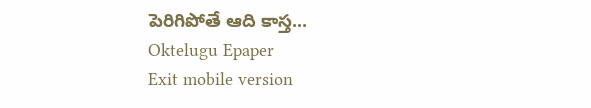పెరిగిపోతే ఆది కాస్త...
Oktelugu Epaper
Exit mobile version